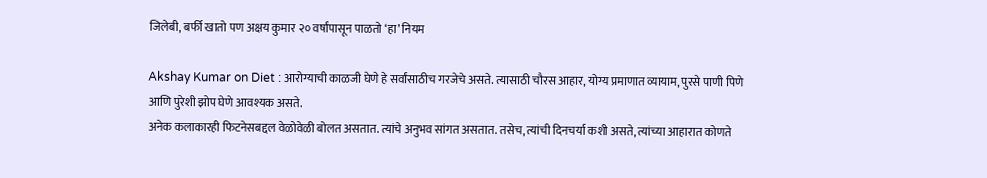जिलेबी, बर्फी खातो पण अक्षय कुमार २० वर्षांपासून पाळतो ‘हा’ नियम

Akshay Kumar on Diet : आरोग्याची काळजी घेणे हे सर्वांसाठीच गरजेचे असते. त्यासाठी चौरस आहार, योग्य प्रमाणात व्यायाम, पुरसे पाणी पिणे आणि पुरेशी झोप घेणे आवश्यक असते.
अनेक कलाकारही फिटनेसबद्दल वेळोवेळी बोलत असतात. त्यांचे अनुभव सांगत असतात. तसेच, त्यांची दिनचर्या कशी असते, त्यांच्या आहारात कोणते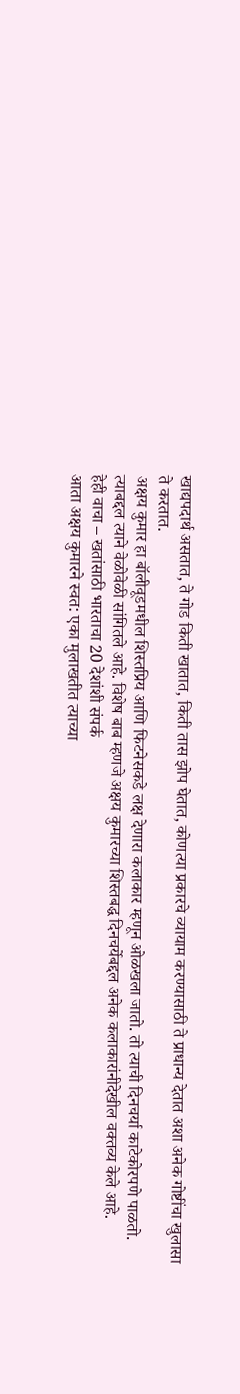खाद्यपदार्थ असतात, ते गोड किती खातात, किती तास झोप घेतात, कोणत्या प्रकारचे व्यायाम करण्यासाठी ते प्राधान्य देतात अशा अनेक गोष्टींचा खुलासा ते करतात.
अक्षय कुमार हा बॉलीवूडमधील शिस्तप्रिय आणि फिटनेसकडे लक्ष देणारा कलाकार म्हणून ओळखला जातो. तो त्याची दिनचर्या काटेकोरपणे पाळतो. त्याबद्दल त्याने वेळोवेळी सांगितले आहे. विशेष बाब म्हणजे अक्षय कुमारच्या शिस्तबद्ध दिनचर्येबद्दल अनेक कलाकारांनीदेखील वक्तव्य केले आहे.
हेही वाचा – खतांसाठी भारताचा 20 देशांशी संपर्क
आता अक्षय कुमारने स्वत: एका मुलाखतीत त्याच्या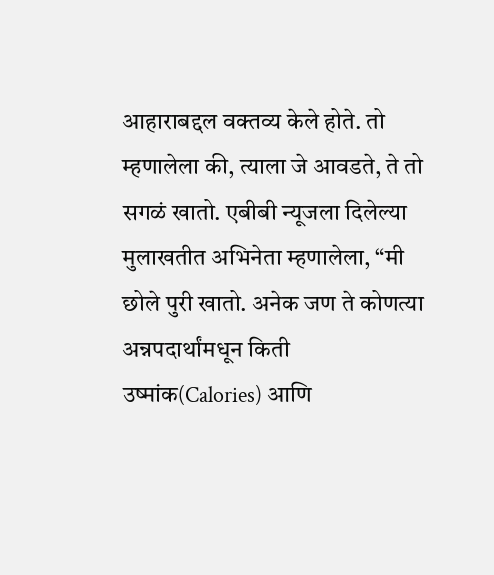आहाराबद्दल वक्तव्य केले होते. तो म्हणालेला की, त्याला जे आवडते, ते तो सगळं खातो. एबीबी न्यूजला दिलेल्या मुलाखतीत अभिनेता म्हणालेला, “मी छोले पुरी खातो. अनेक जण ते कोणत्या अन्नपदार्थांमधून किती उष्मांक(Calories) आणि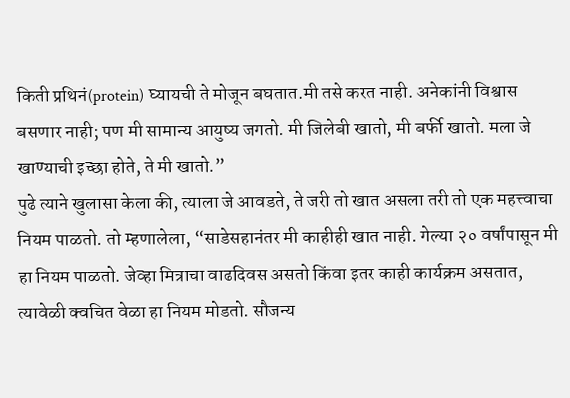किती प्रथिनं(protein) घ्यायची ते मोजून बघतात.मी तसे करत नाही. अनेकांनी विश्वास बसणार नाही; पण मी सामान्य आयुष्य जगतो. मी जिलेबी खातो, मी बर्फी खातो. मला जे खाण्याची इच्छा होते, ते मी खातो.”
पुढे त्याने खुलासा केला की, त्याला जे आवडते, ते जरी तो खात असला तरी तो एक महत्त्वाचा नियम पाळतो. तो म्हणालेला, “साडेसहानंतर मी काहीही खात नाही. गेल्या २० वर्षांपासून मी हा नियम पाळतो. जेव्हा मित्राचा वाढदिवस असतो किंवा इतर काही कार्यक्रम असतात, त्यावेळी क्वचित वेळा हा नियम मोडतो. सौजन्य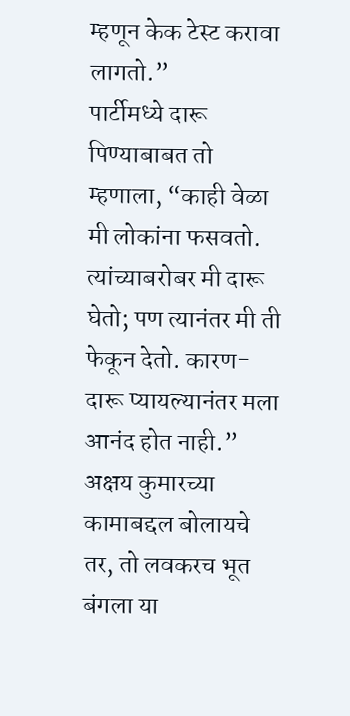म्हणून केक टेस्ट करावा लागतो.”
पार्टीमध्ये दारू पिण्याबाबत तो म्हणाला, “काही वेळा मी लोकांना फसवतो. त्यांच्याबरोबर मी दारू घेतो; पण त्यानंतर मी ती फेकून देतो. कारण- दारू प्यायल्यानंतर मला आनंद होत नाही.” अक्षय कुमारच्या कामाबद्दल बोलायचे तर, तो लवकरच भूत बंगला या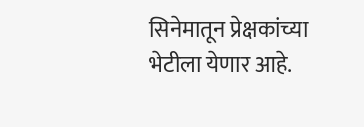सिनेमातून प्रेक्षकांच्या भेटीला येणार आहे.